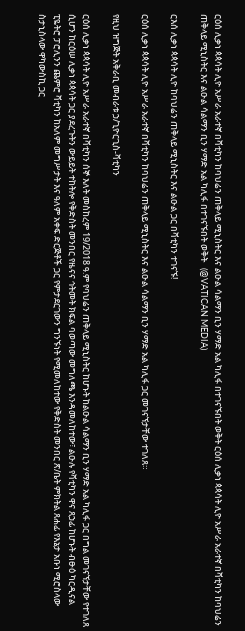ርዕሰ ሊቃነ ጳጳሳት ሊዮ አሥራ አራተኛ በቫቲካን ከባህሬን ጠቅላይ ሚኒስትር እና ልዑል ሳልማን ቢን ሃማድ አል ካሊፋ በተገናኙበት ወቅት ርዕሰ ሊቃነ ጳጳሳት ሊዮ አሥራ አራተኛ በቫቲካን ከባህሬን ጠቅላይ ሚኒስትር እና ልዑል ሳልማን ቢን ሃማድ አል ካሊፋ በተገናኙበት ወቅት   (@VATICAN MEDIA)

ርእሰ ሊቃነ ጳጳሳት ሊዮ ከባህሬን ጠቅላይ ሚኒስትር እና ልዑል ጋር በቫቲካን ተገናኙ!

ርዕሰ ሊቃነ ጳጳሳት ሊዮ አሥራ አራተኛ በቫቲካን ከባህሬን ጠቅላይ ሚኒስትር እና ልዑል ሳልማን ቢን ሃማድ አል ካሊፋ ጋር መገናኘታቸው ተገለጸ።

የዚህ ዝግጅት አቅራቢ መብራቱ ኃ/ጊዮርጊስ-ቫቲካን

ርዕሰ ሊቃነ ጳጳሳት ሊዮ አሥራ አራተኛ በቫቲካን ሰኞ እለት መስከረም 19/2018 ዓ.ም የባህሬን ጠቅላይ ሚኒስትር ከሆኑት ከልዑል ሳልማን ቢን ሃማድ አል ካሊፋ ጋር በግል መገናኘታቸው የተገለጸ ሲሆን ከርዕሠ ሊቃነ ጳጳሳት ጋር ያደረጉትን ውይይት ተከትሎ የቅድስት መንበር የዜናና ኅትመት ክፍል ባወጣው መግለጫ እንዳመለከተው፣ ልዑሉ የቫቲካን ዋና ጸኃፊ ከሆኑት ብፁዕ ካርዲናል ፒዬትሮ ፓሮሊንን ጨምሮ ቫቲካን ከአለም መግሥታት እና ዓለም አቀፍ ድርጅቶች ጋር የምታደርገውን ግንኙነት የሚመለከተው የቅድስት መንበር ጽ/ቤት ምክትል ጸሐፊ የእኔታ አቡነ ሚሮስላው ስታኒስላው ዋካውስኪ ጋር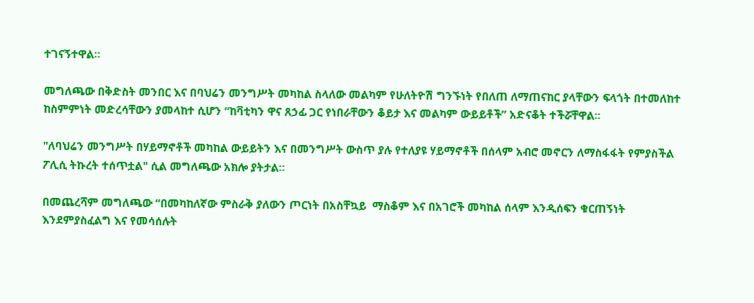ተገናኝተዋል።

መግለጫው በቅድስት መንበር እና በባህሬን መንግሥት መካከል ስላለው መልካም የሁለትዮሽ ግንኙነት የበለጠ ለማጠናከር ያላቸውን ፍላጎት በተመለከተ ከስምምነት መድረሳቸውን ያመላከተ ሲሆን “ከቫቲካን ዋና ጸኃፊ ጋር የነበራቸውን ቆይታ እና መልካም ውይይቶች” አድናቆት ተችሯቸዋል።

"ለባህሬን መንግሥት በሃይማኖቶች መካከል ውይይትን እና በመንግሥት ውስጥ ያሉ የተለያዩ ሃይማኖቶች በሰላም አብሮ መኖርን ለማስፋፋት የምያስችል ፖሊሲ ትኩረት ተሰጥቷል" ሲል መግለጫው አክሎ ያትታል።

በመጨረሻም መግለጫው “በመካከለኛው ምስራቅ ያለውን ጦርነት በአስቸኳይ  ማስቆም እና በአገሮች መካከል ሰላም እንዲሰፍን ቁርጠኝነት እንደምያስፈልግ እና የመሳሰሉት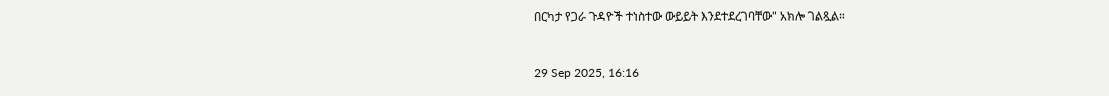በርካታ የጋራ ጉዳዮች ተነስተው ውይይት እንደተደረገባቸው" አክሎ ገልጿል።



29 Sep 2025, 16:16